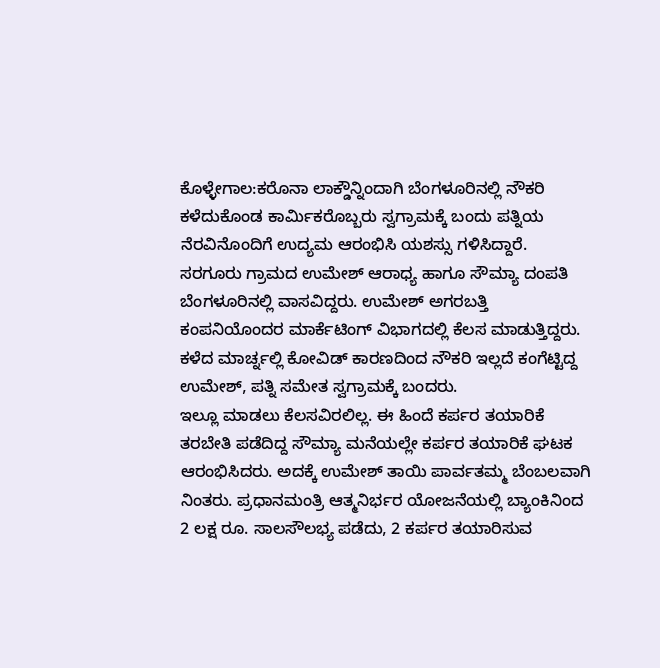ಕೊಳ್ಳೇಗಾಲ:ಕರೊನಾ ಲಾಕ್ಡೌನ್ನಿಂದಾಗಿ ಬೆಂಗಳೂರಿನಲ್ಲಿ ನೌಕರಿ ಕಳೆದುಕೊಂಡ ಕಾರ್ವಿುಕರೊಬ್ಬರು ಸ್ವಗ್ರಾಮಕ್ಕೆ ಬಂದು ಪತ್ನಿಯ ನೆರವಿನೊಂದಿಗೆ ಉದ್ಯಮ ಆರಂಭಿಸಿ ಯಶಸ್ಸು ಗಳಿಸಿದ್ದಾರೆ. ಸರಗೂರು ಗ್ರಾಮದ ಉಮೇಶ್ ಆರಾಧ್ಯ ಹಾಗೂ ಸೌಮ್ಯಾ ದಂಪತಿ ಬೆಂಗಳೂರಿನಲ್ಲಿ ವಾಸವಿದ್ದರು. ಉಮೇಶ್ ಅಗರಬತ್ತಿ ಕಂಪನಿಯೊಂದರ ಮಾರ್ಕೆಟಿಂಗ್ ವಿಭಾಗದಲ್ಲಿ ಕೆಲಸ ಮಾಡುತ್ತಿದ್ದರು. ಕಳೆದ ಮಾರ್ಚ್ನಲ್ಲಿ ಕೋವಿಡ್ ಕಾರಣದಿಂದ ನೌಕರಿ ಇಲ್ಲದೆ ಕಂಗೆಟ್ಟಿದ್ದ ಉಮೇಶ್, ಪತ್ನಿ ಸಮೇತ ಸ್ವಗ್ರಾಮಕ್ಕೆ ಬಂದರು.
ಇಲ್ಲೂ ಮಾಡಲು ಕೆಲಸವಿರಲಿಲ್ಲ. ಈ ಹಿಂದೆ ಕರ್ಪರ ತಯಾರಿಕೆ ತರಬೇತಿ ಪಡೆದಿದ್ದ ಸೌಮ್ಯಾ ಮನೆಯಲ್ಲೇ ಕರ್ಪರ ತಯಾರಿಕೆ ಘಟಕ ಆರಂಭಿಸಿದರು. ಅದಕ್ಕೆ ಉಮೇಶ್ ತಾಯಿ ಪಾರ್ವತಮ್ಮ ಬೆಂಬಲವಾಗಿ ನಿಂತರು. ಪ್ರಧಾನಮಂತ್ರಿ ಆತ್ಮನಿರ್ಭರ ಯೋಜನೆಯಲ್ಲಿ ಬ್ಯಾಂಕಿನಿಂದ 2 ಲಕ್ಷ ರೂ. ಸಾಲಸೌಲಭ್ಯ ಪಡೆದು, 2 ಕರ್ಪರ ತಯಾರಿಸುವ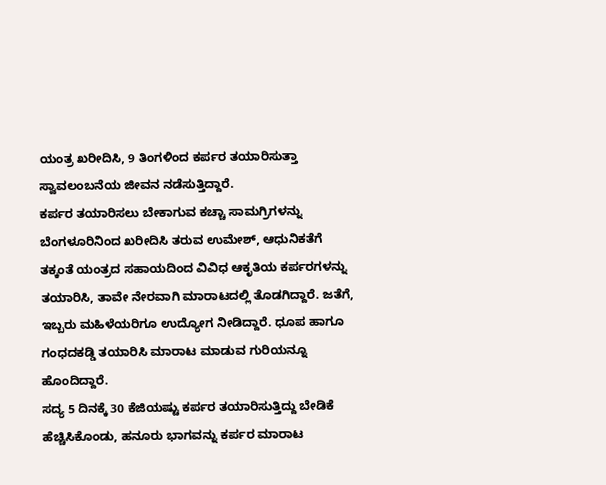ಯಂತ್ರ ಖರೀದಿಸಿ, 9 ತಿಂಗಳಿಂದ ಕರ್ಪರ ತಯಾರಿಸುತ್ತಾ ಸ್ವಾವಲಂಬನೆಯ ಜೀವನ ನಡೆಸುತ್ತಿದ್ದಾರೆ.
ಕರ್ಪರ ತಯಾರಿಸಲು ಬೇಕಾಗುವ ಕಚ್ಚಾ ಸಾಮಗ್ರಿಗಳನ್ನು ಬೆಂಗಳೂರಿನಿಂದ ಖರೀದಿಸಿ ತರುವ ಉಮೇಶ್, ಆಧುನಿಕತೆಗೆ ತಕ್ಕಂತೆ ಯಂತ್ರದ ಸಹಾಯದಿಂದ ವಿವಿಧ ಆಕೃತಿಯ ಕರ್ಪರಗಳನ್ನು ತಯಾರಿಸಿ, ತಾವೇ ನೇರವಾಗಿ ಮಾರಾಟದಲ್ಲಿ ತೊಡಗಿದ್ದಾರೆ. ಜತೆಗೆ, ಇಬ್ಬರು ಮಹಿಳೆಯರಿಗೂ ಉದ್ಯೋಗ ನೀಡಿದ್ದಾರೆ. ಧೂಪ ಹಾಗೂ ಗಂಧದಕಡ್ಡಿ ತಯಾರಿಸಿ ಮಾರಾಟ ಮಾಡುವ ಗುರಿಯನ್ನೂ ಹೊಂದಿದ್ದಾರೆ.
ಸದ್ಯ 5 ದಿನಕ್ಕೆ 30 ಕೆಜಿಯಷ್ಟು ಕರ್ಪರ ತಯಾರಿಸುತ್ತಿದ್ದು ಬೇಡಿಕೆ ಹೆಚ್ಚಿಸಿಕೊಂಡು, ಹನೂರು ಭಾಗವನ್ನು ಕರ್ಪರ ಮಾರಾಟ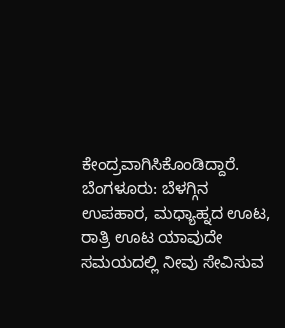ಕೇಂದ್ರವಾಗಿಸಿಕೊಂಡಿದ್ದಾರೆ.
ಬೆಂಗಳೂರು: ಬೆಳಗ್ಗಿನ ಉಪಹಾರ, ಮಧ್ಯಾಹ್ನದ ಊಟ, ರಾತ್ರಿ ಊಟ ಯಾವುದೇ ಸಮಯದಲ್ಲಿ ನೀವು ಸೇವಿಸುವ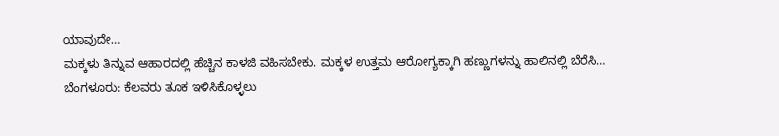ಯಾವುದೇ…
ಮಕ್ಕಳು ತಿನ್ನುವ ಆಹಾರದಲ್ಲಿ ಹೆಚ್ಚಿನ ಕಾಳಜಿ ವಹಿಸಬೇಕು. ಮಕ್ಕಳ ಉತ್ತಮ ಆರೋಗ್ಯಕ್ಕಾಗಿ ಹಣ್ಣುಗಳನ್ನು ಹಾಲಿನಲ್ಲಿ ಬೆರೆಸಿ…
ಬೆಂಗಳೂರು: ಕೆಲವರು ತೂಕ ಇಳಿಸಿಕೊಳ್ಳಲು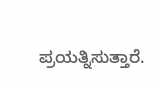ಪ್ರಯತ್ನಿಸುತ್ತಾರೆ.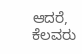ಆದರೆ, ಕೆಲವರು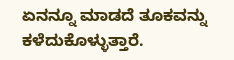ಏನನ್ನೂ ಮಾಡದೆ ತೂಕವನ್ನು ಕಳೆದುಕೊಳ್ಳುತ್ತಾರೆ.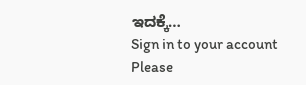ಇದಕ್ಕೆ…
Sign in to your account
Please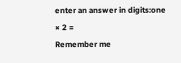enter an answer in digits:one × 2 =
Remember me